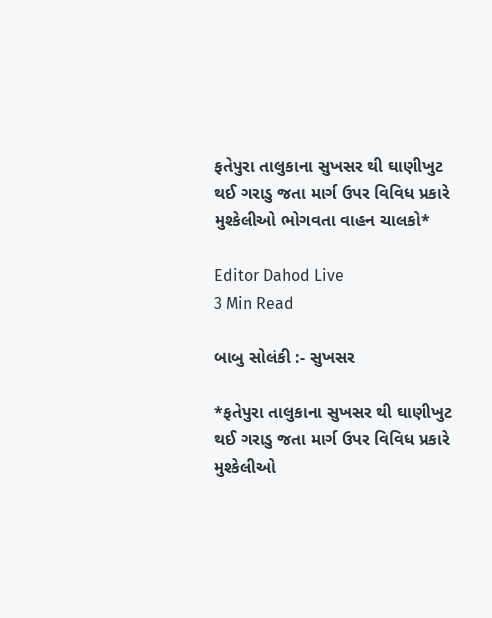ફતેપુરા તાલુકાના સુખસર થી ઘાણીખુટ થઈ ગરાડુ જતા માર્ગ ઉપર વિવિધ પ્રકારે મુશ્કેલીઓ ભોગવતા વાહન ચાલકો*

Editor Dahod Live
3 Min Read

બાબુ સોલંકી :- સુખસર

*ફતેપુરા તાલુકાના સુખસર થી ઘાણીખુટ થઈ ગરાડુ જતા માર્ગ ઉપર વિવિધ પ્રકારે મુશ્કેલીઓ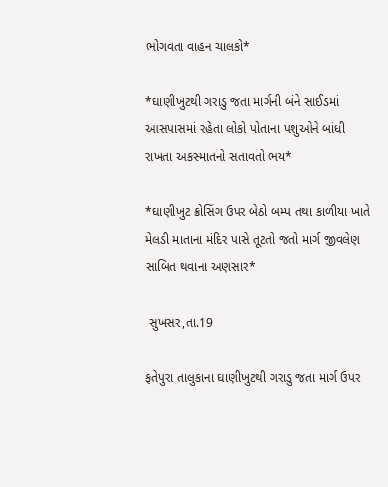ભોગવતા વાહન ચાલકો*

*ઘાણીખુટથી ગરાડુ જતા માર્ગની બંને સાઈડમાં આસપાસમાં રહેતા લોકો પોતાના પશુઓને બાંધી રાખતા અકસ્માતનો સતાવતો ભય*

*ઘાણીખુટ ક્રોસિંગ ઉપર બેઠો બમ્પ તથા કાળીયા ખાતે મેલડી માતાના મંદિર પાસે તૂટતો જતો માર્ગ જીવલેણ સાબિત થવાના અણસાર*

 સુખસર,તા.19

ફતેપુરા તાલુકાના ઘાણીખુટથી ગરાડુ જતા માર્ગ ઉપર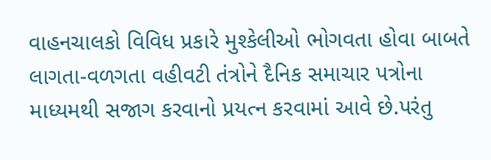વાહનચાલકો વિવિધ પ્રકારે મુશ્કેલીઓ ભોગવતા હોવા બાબતે લાગતા-વળગતા વહીવટી તંત્રોને દૈનિક સમાચાર પત્રોના માધ્યમથી સજાગ કરવાનો પ્રયત્ન કરવામાં આવે છે.પરંતુ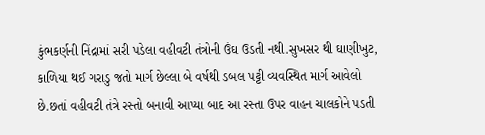કુંભકર્ણની નિંદ્રામાં સરી પડેલા વહીવટી તંત્રોની ઉંઘ ઉડતી નથી.સુખસર થી ઘાણીખુટ, કાળિયા થઈ ગરાડુ જતો માર્ગ છેલ્લા બે વર્ષથી ડબલ પટ્ટી વ્યવસ્થિત માર્ગ આવેલો છે.છતાં વહીવટી તંત્રે રસ્તો બનાવી આપ્યા બાદ આ રસ્તા ઉપર વાહન ચાલકોને પડતી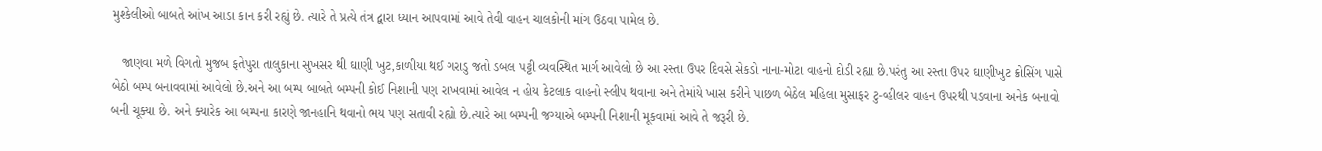મુશ્કેલીઓ બાબતે આંખ આડા કાન કરી રહ્યું છે. ત્યારે તે પ્રત્યે તંત્ર દ્વારા ધ્યાન આપવામાં આવે તેવી વાહન ચાલકોની માંગ ઉઠવા પામેલ છે.

   જાણવા મળે વિગતો મુજબ ફતેપુરા તાલુકાના સુખસર થી ઘાણી ખુટ,કાળીયા થઈ ગરાડુ જતો ડબલ પટ્ટી વ્યવસ્થિત માર્ગ આવેલો છે આ રસ્તા ઉપર દિવસે સેકડો નાના-મોટા વાહનો દોડી રહ્યા છે.પરંતુ આ રસ્તા ઉપર ઘાણીખુટ ક્રોસિંગ પાસે બેઠો બમ્પ બનાવવામાં આવેલો છે.અને આ બમ્પ બાબતે બમ્પની કોઈ નિશાની પણ રાખવામાં આવેલ ન હોય કેટલાક વાહનો સ્લીપ થવાના અને તેમાંયે ખાસ કરીને પાછળ બેઠેલ મહિલા મુસાફર ટુ-વ્હીલર વાહન ઉપરથી પડવાના અનેક બનાવો બની ચૂક્યા છે. અને ક્યારેક આ બમ્પના કારણે જાનહાનિ થવાનો ભય પણ સતાવી રહ્યો છે.ત્યારે આ બમ્પની જગ્યાએ બમ્પની નિશાની મૂકવામાં આવે તે જરૂરી છે.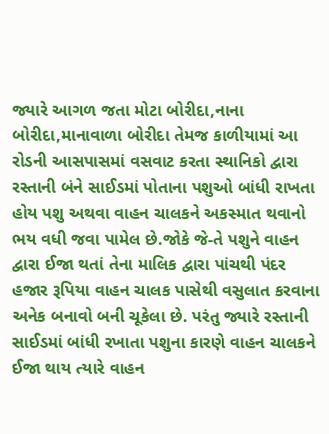જ્યારે આગળ જતા મોટા બોરીદા,નાના બોરીદા,માનાવાળા બોરીદા તેમજ કાળીયામાં આ રોડની આસપાસમાં વસવાટ કરતા સ્થાનિકો દ્વારા રસ્તાની બંને સાઈડમાં પોતાના પશુઓ બાંધી રાખતા હોય પશુ અથવા વાહન ચાલકને અકસ્માત થવાનો ભય વધી જવા પામેલ છે.જોકે જે-તે પશુને વાહન દ્વારા ઈજા થતાં તેના માલિક દ્વારા પાંચથી પંદર હજાર રૂપિયા વાહન ચાલક પાસેથી વસુલાત કરવાના અનેક બનાવો બની ચૂકેલા છે. પરંતુ જ્યારે રસ્તાની સાઈડમાં બાંધી રખાતા પશુના કારણે વાહન ચાલકને ઈજા થાય ત્યારે વાહન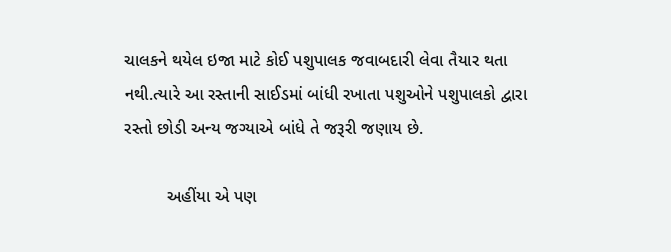ચાલકને થયેલ ઇજા માટે કોઈ પશુપાલક જવાબદારી લેવા તૈયાર થતા નથી.ત્યારે આ રસ્તાની સાઈડમાં બાંધી રખાતા પશુઓને પશુપાલકો દ્વારા રસ્તો છોડી અન્ય જગ્યાએ બાંધે તે જરૂરી જણાય છે.

         અહીંયા એ પણ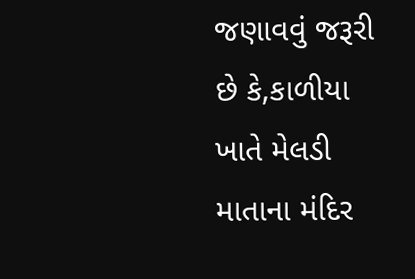જણાવવું જરૂરી છે કે,કાળીયા ખાતે મેલડી માતાના મંદિર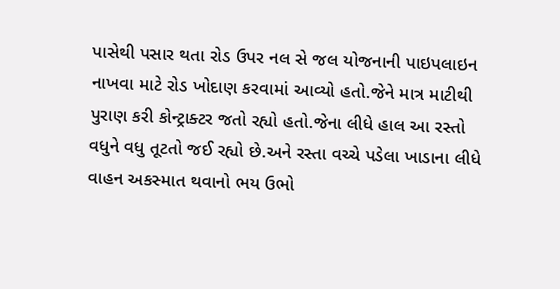પાસેથી પસાર થતા રોડ ઉપર નલ સે જલ યોજનાની પાઇપલાઇન નાખવા માટે રોડ ખોદાણ કરવામાં આવ્યો હતો.જેને માત્ર માટીથી પુરાણ કરી કોન્ટ્રાક્ટર જતો રહ્યો હતો.જેના લીધે હાલ આ રસ્તો વધુને વધુ તૂટતો જઈ રહ્યો છે.અને રસ્તા વચ્ચે પડેલા ખાડાના લીધે વાહન અકસ્માત થવાનો ભય ઉભો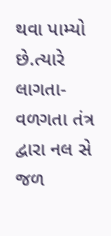થવા પામ્યો છે.ત્યારે લાગતા-વળગતા તંત્ર દ્વારા નલ સે જળ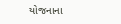યોજનાના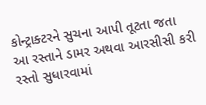કોન્ટ્રાક્ટરને સુચના આપી તૂટતા જતા આ રસ્તાને ડામર અથવા આરસીસી કરી રસ્તો સુધારવામાં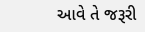આવે તે જરૂરી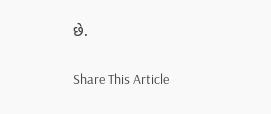છે.

Share This Article